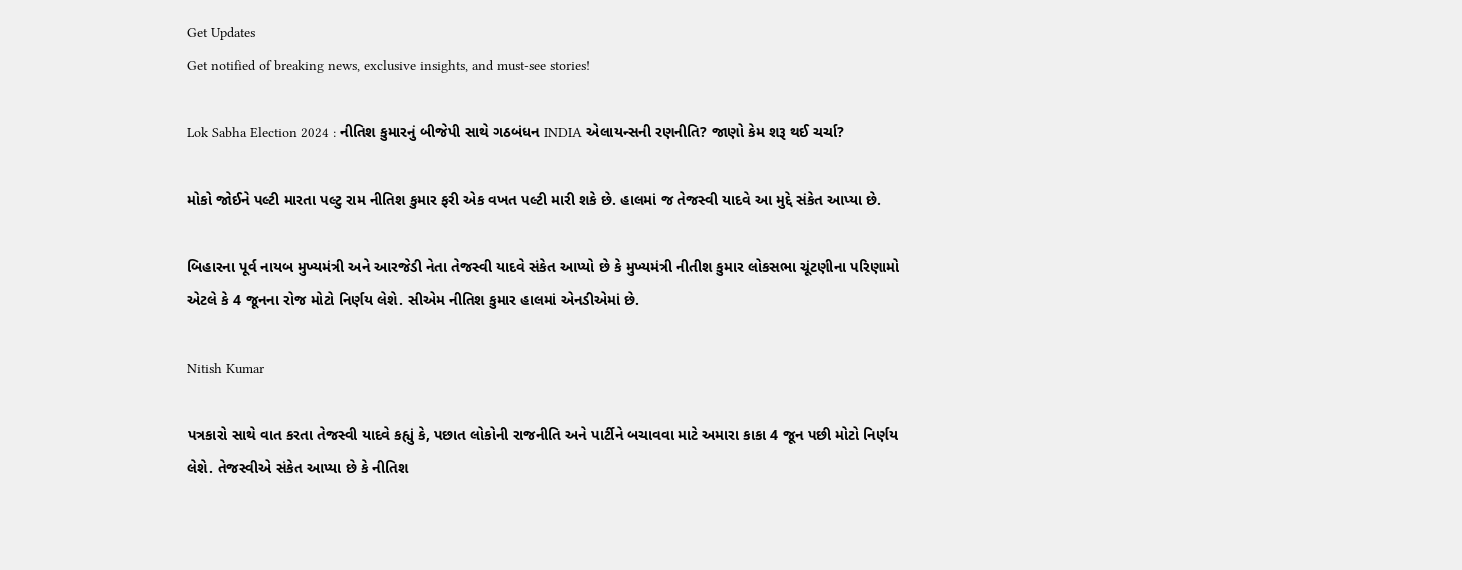Get Updates
Get notified of breaking news, exclusive insights, and must-see stories!

Lok Sabha Election 2024 : નીતિશ કુમારનું બીજેપી સાથે ગઠબંધન INDIA એલાયન્સની રણનીતિ? જાણો કેમ શરૂ થઈ ચર્ચા?

મોકો જોઈને પલ્ટી મારતા પલ્ટુ રામ નીતિશ કુમાર ફરી એક વખત પલ્ટી મારી શકે છે. હાલમાં જ તેજસ્વી યાદવે આ મુદ્દે સંકેત આપ્યા છે.

બિહારના પૂર્વ નાયબ મુખ્યમંત્રી અને આરજેડી નેતા તેજસ્વી યાદવે સંકેત આપ્યો છે કે મુખ્યમંત્રી નીતીશ કુમાર લોકસભા ચૂંટણીના પરિણામો એટલે કે 4 જૂનના રોજ મોટો નિર્ણય લેશે. સીએમ નીતિશ કુમાર હાલમાં એનડીએમાં છે.

Nitish Kumar

પત્રકારો સાથે વાત કરતા તેજસ્વી યાદવે કહ્યું કે, પછાત લોકોની રાજનીતિ અને પાર્ટીને બચાવવા માટે અમારા કાકા 4 જૂન પછી મોટો નિર્ણય લેશે. તેજસ્વીએ સંકેત આપ્યા છે કે નીતિશ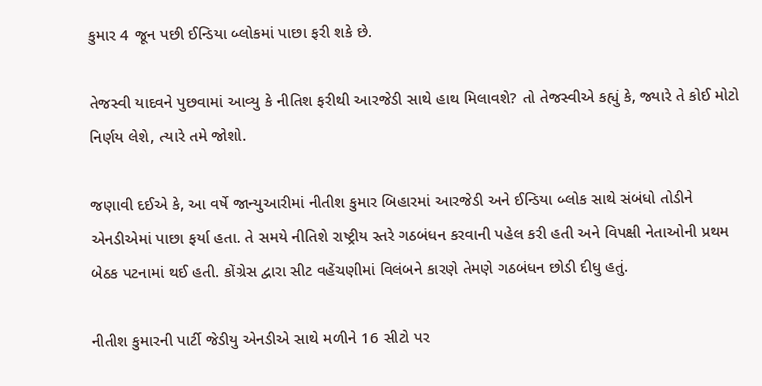કુમાર 4 જૂન પછી ઈન્ડિયા બ્લોકમાં પાછા ફરી શકે છે.

તેજસ્વી યાદવને પુછવામાં આવ્યુ કે નીતિશ ફરીથી આરજેડી સાથે હાથ મિલાવશે? તો તેજસ્વીએ કહ્યું કે, જ્યારે તે કોઈ મોટો નિર્ણય લેશે, ત્યારે તમે જોશો.

જણાવી દઈએ કે, આ વર્ષે જાન્યુઆરીમાં નીતીશ કુમાર બિહારમાં આરજેડી અને ઈન્ડિયા બ્લોક સાથે સંબંધો તોડીને એનડીએમાં પાછા ફર્યા હતા. તે સમયે નીતિશે રાષ્ટ્રીય સ્તરે ગઠબંધન કરવાની પહેલ કરી હતી અને વિપક્ષી નેતાઓની પ્રથમ બેઠક પટનામાં થઈ હતી. કોંગ્રેસ દ્વારા સીટ વહેંચણીમાં વિલંબને કારણે તેમણે ગઠબંધન છોડી દીધુ હતું.

નીતીશ કુમારની પાર્ટી જેડીયુ એનડીએ સાથે મળીને 16 સીટો પર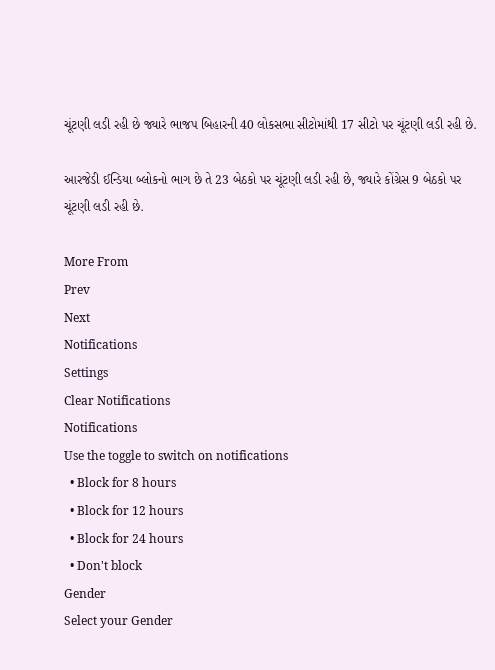ચૂંટણી લડી રહી છે જ્યારે ભાજપ બિહારની 40 લોકસભા સીટોમાંથી 17 સીટો પર ચૂંટણી લડી રહી છે.

આરજેડી ઈન્ડિયા બ્લોકનો ભાગ છે તે 23 બેઠકો પર ચૂંટણી લડી રહી છે, જ્યારે કોંગ્રેસ 9 બેઠકો પર ચૂંટણી લડી રહી છે.

More From
Prev
Next
Notifications
Settings
Clear Notifications
Notifications
Use the toggle to switch on notifications
  • Block for 8 hours
  • Block for 12 hours
  • Block for 24 hours
  • Don't block
Gender
Select your Gender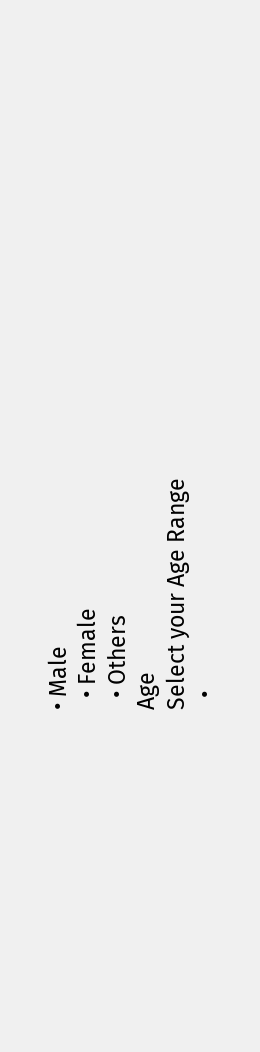• Male
  • Female
  • Others
Age
Select your Age Range
  •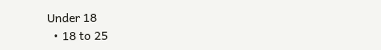Under 18
  • 18 to 25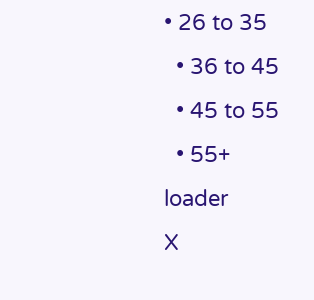• 26 to 35
  • 36 to 45
  • 45 to 55
  • 55+
loader
X